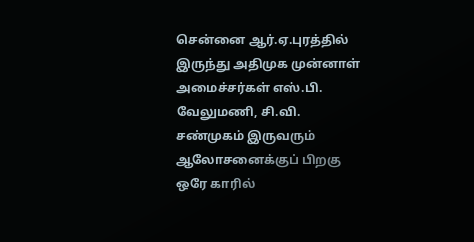சென்னை ஆர்.ஏ.புரத்தில் இருந்து அதிமுக முன்னாள் அமைச்சர்கள் எஸ்.பி. வேலுமணி, சி.வி. சண்முகம் இருவரும் ஆலோசனைக்குப் பிறகு ஒரே காரில்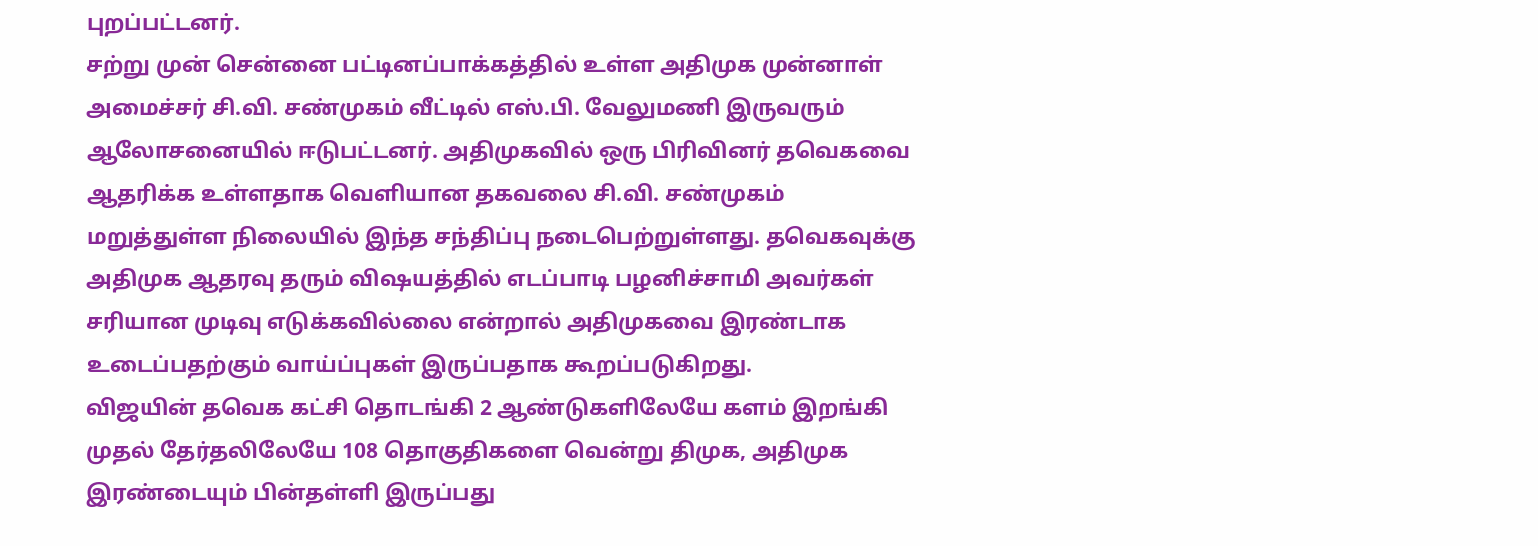புறப்பட்டனர்.
சற்று முன் சென்னை பட்டினப்பாக்கத்தில் உள்ள அதிமுக முன்னாள் அமைச்சர் சி.வி. சண்முகம் வீட்டில் எஸ்.பி. வேலுமணி இருவரும் ஆலோசனையில் ஈடுபட்டனர். அதிமுகவில் ஒரு பிரிவினர் தவெகவை ஆதரிக்க உள்ளதாக வெளியான தகவலை சி.வி. சண்முகம் மறுத்துள்ள நிலையில் இந்த சந்திப்பு நடைபெற்றுள்ளது. தவெகவுக்கு அதிமுக ஆதரவு தரும் விஷயத்தில் எடப்பாடி பழனிச்சாமி அவர்கள் சரியான முடிவு எடுக்கவில்லை என்றால் அதிமுகவை இரண்டாக உடைப்பதற்கும் வாய்ப்புகள் இருப்பதாக கூறப்படுகிறது.
விஜயின் தவெக கட்சி தொடங்கி 2 ஆண்டுகளிலேயே களம் இறங்கி முதல் தேர்தலிலேயே 108 தொகுதிகளை வென்று திமுக, அதிமுக இரண்டையும் பின்தள்ளி இருப்பது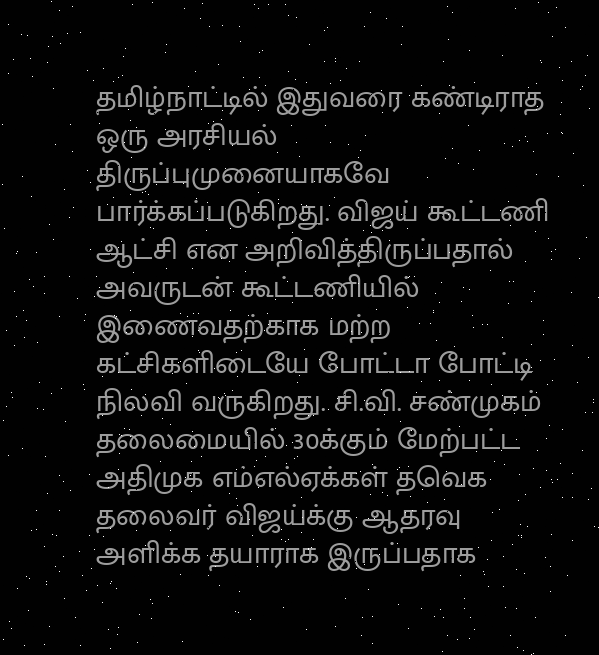தமிழ்நாட்டில் இதுவரை கண்டிராத ஒரு அரசியல் திருப்புமுனையாகவே பார்க்கப்படுகிறது. விஜய் கூட்டணி ஆட்சி என அறிவித்திருப்பதால் அவருடன் கூட்டணியில் இணைவதற்காக மற்ற கட்சிகளிடையே போட்டா போட்டி நிலவி வருகிறது. சி.வி. சண்முகம் தலைமையில் 30க்கும் மேற்பட்ட அதிமுக எம்எல்ஏக்கள் தவெக தலைவர் விஜய்க்கு ஆதரவு அளிக்க தயாராக இருப்பதாக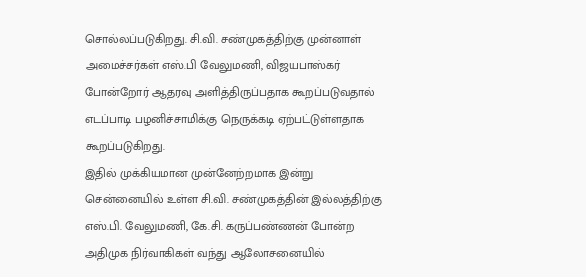சொல்லப்படுகிறது. சி.வி. சண்முகத்திற்கு முன்னாள் அமைச்சர்கள் எஸ்.பி வேலுமணி, விஜயபாஸ்கர் போன்றோர் ஆதரவு அளித்திருப்பதாக கூறப்படுவதால் எடப்பாடி பழனிச்சாமிக்கு நெருக்கடி ஏற்பட்டுள்ளதாக கூறப்படுகிறது.
இதில் முக்கியமான முன்னேற்றமாக இன்று சென்னையில் உள்ள சி.வி. சண்முகத்தின் இல்லத்திற்கு எஸ்.பி. வேலுமணி, கே.சி. கருப்பண்ணன் போன்ற அதிமுக நிர்வாகிகள் வந்து ஆலோசனையில்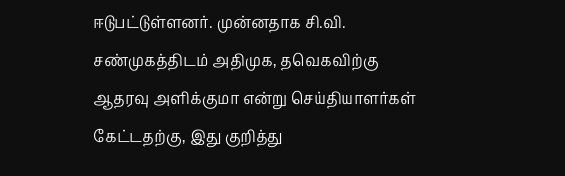ஈடுபட்டுள்ளனர். முன்னதாக சி.வி. சண்முகத்திடம் அதிமுக, தவெகவிற்கு ஆதரவு அளிக்குமா என்று செய்தியாளர்கள் கேட்டதற்கு, இது குறித்து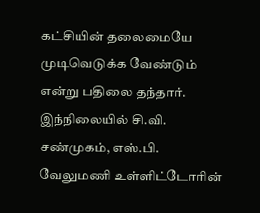கட்சியின் தலைமையே முடிவெடுக்க வேண்டும் என்று பதிலை தந்தார். இந்நிலையில் சி.வி. சண்முகம், எஸ்.பி. வேலுமணி உள்ளிட்டோரின்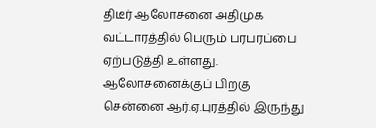திடீர் ஆலோசனை அதிமுக வட்டாரத்தில் பெரும் பரபரப்பை ஏற்படுத்தி உள்ளது.
ஆலோசனைக்குப் பிறகு சென்னை ஆர்.ஏ.புரத்தில் இருந்து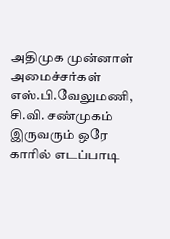அதிமுக முன்னாள் அமைச்சர்கள் எஸ்.பி.வேலுமணி, சி.வி. சண்முகம் இருவரும் ஒரே காரில் எடப்பாடி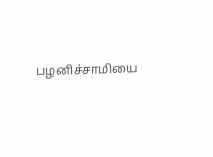பழனிச்சாமியை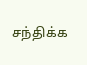சந்திக்க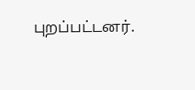புறப்பட்டனர்.